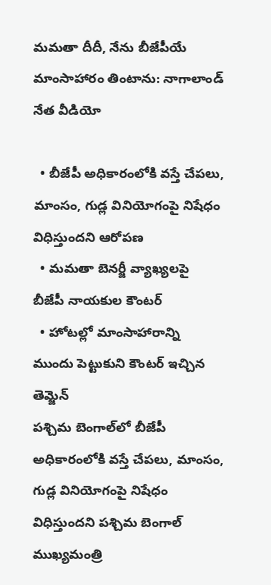మమతా దీదీ, నేను బీజేపీయే మాంసాహారం తింటాను: నాగాలాండ్ నేత వీడియో

  • బీజేపీ అధికారంలోకి వస్తే చేపలు, మాంసం, గుడ్ల వినియోగంపై నిషేధం విధిస్తుందని ఆరోపణ
  • మమతా బెనర్జీ వ్యాఖ్యలపై బీజేపీ నాయకుల కౌంటర్
  • హోటల్లో మాంసాహారాన్ని ముందు పెట్టుకుని కౌంటర్ ఇచ్చిన తెమ్జెన్
పశ్చిమ బెంగాల్‌లో బీజేపీ అధికారంలోకి వస్తే చేపలు, మాంసం, గుడ్ల వినియోగంపై నిషేధం విధిస్తుందని పశ్చిమ బెంగాల్ ముఖ్యమంత్రి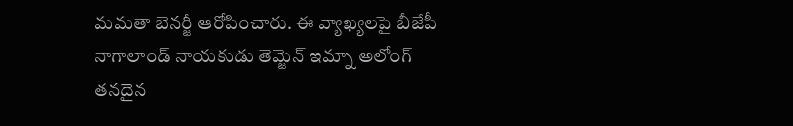మమతా బెనర్జీ ఆరోపించారు. ఈ వ్యాఖ్యలపై బీజేపీ నాగాలాండ్ నాయకుడు తెమ్జెన్ ఇమ్నా అలోంగ్ తనదైన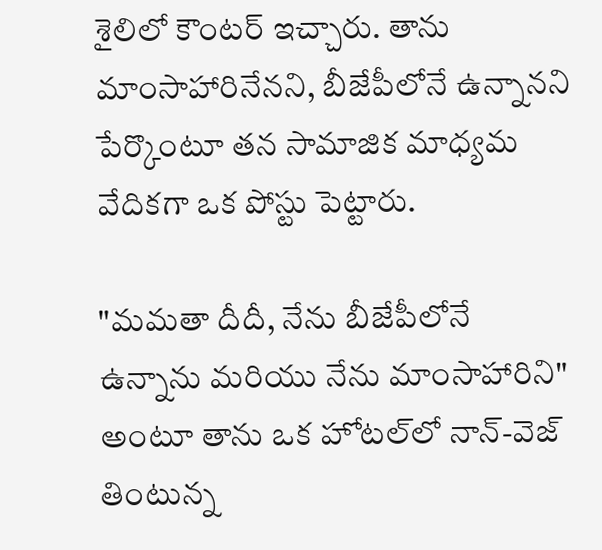శైలిలో కౌంటర్ ఇచ్చారు. తాను మాంసాహారినేనని, బీజేపీలోనే ఉన్నానని పేర్కొంటూ తన సామాజిక మాధ్యమ వేదికగా ఒక పోస్టు పెట్టారు.

"మమతా దీదీ, నేను బీజేపీలోనే ఉన్నాను మరియు నేను మాంసాహారిని" అంటూ తాను ఒక హోటల్‌లో నాన్-వెజ్ తింటున్న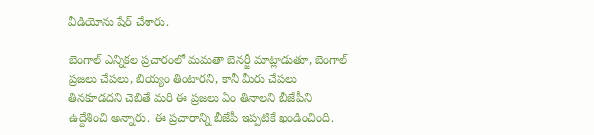వీడియోను షేర్ చేశారు.

బెంగాల్ ఎన్నికల ప్రచారంలో మమతా బెనర్జీ మాట్లాడుతూ, బెంగాల్ ప్రజలు చేపలు, బియ్యం తింటారని, కానీ మీరు చేపలు తినకూడదని చెబితే మరి ఈ ప్రజలు ఏం తినాలని బీజేపీని ఉద్దేశించి అన్నారు. ఈ ప్రచారాన్ని బీజేపీ ఇప్పటికే ఖండించింది.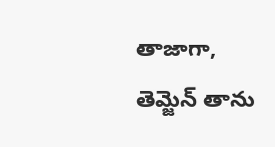తాజాగా, తెమ్జెన్ తాను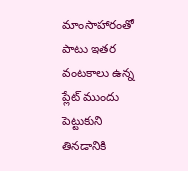మాంసాహారంతో పాటు ఇతర వంటకాలు ఉన్న ప్లేట్ ముందు పెట్టుకుని తినడానికి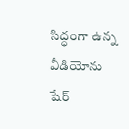సిద్ధంగా ఉన్న వీడియోను షేర్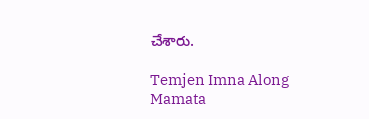చేశారు.

Temjen Imna Along
Mamata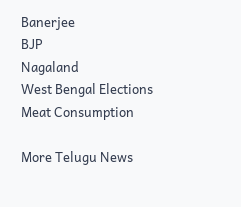Banerjee
BJP
Nagaland
West Bengal Elections
Meat Consumption

More Telugu News